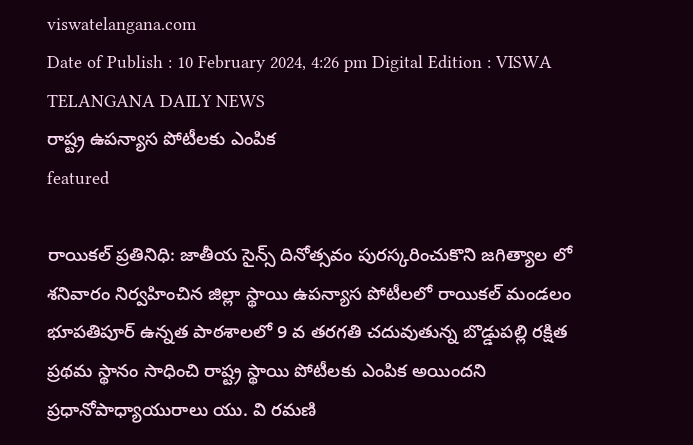viswatelangana.com
Date of Publish : 10 February 2024, 4:26 pm Digital Edition : VISWA TELANGANA DAILY NEWS
రాష్ట్ర ఉపన్యాస పోటీలకు ఎంపిక
featured

రాయికల్ ప్రతినిధి: జాతీయ సైన్స్ దినోత్సవం పురస్కరించుకొని జగిత్యాల లో శనివారం నిర్వహించిన జిల్లా స్థాయి ఉపన్యాస పోటీలలో రాయికల్ మండలం భూపతిపూర్ ఉన్నత పాఠశాలలో 9 వ తరగతి చదువుతున్న బొడ్డుపల్లి రక్షిత ప్రథమ స్థానం సాధించి రాష్ట్ర స్థాయి పోటీలకు ఎంపిక అయిందని ప్రధానోపాధ్యాయురాలు యు. వి రమణి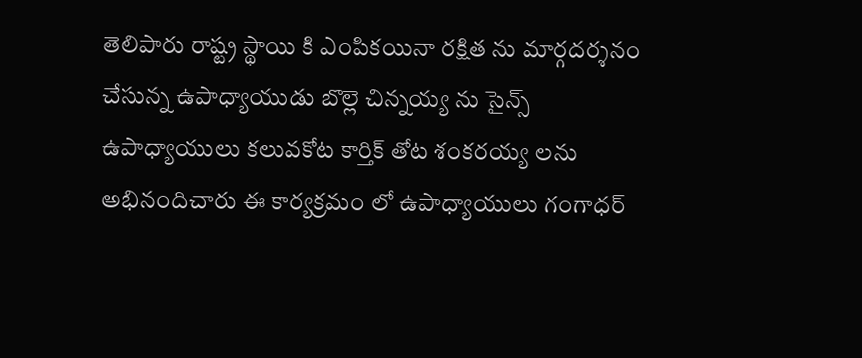తెలిపారు రాష్ట్ర స్థాయి కి ఎంపికయినా రక్షిత ను మార్గదర్శనం చేసున్న ఉపాధ్యాయుడు బొల్లె చిన్నయ్య ను సైన్స్ ఉపాధ్యాయులు కలువకోట కార్తిక్ తోట శంకరయ్య లను అభినందిచారు ఈ కార్యక్రమం లో ఉపాధ్యాయులు గంగాధర్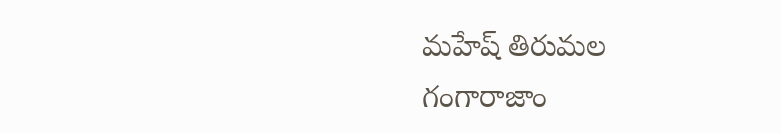మహేష్ తిరుమల గంగారాజాం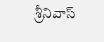శ్రీనివాస్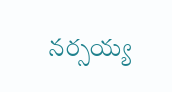నర్సయ్య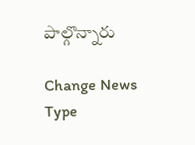పాల్గొన్నారు

Change News Type